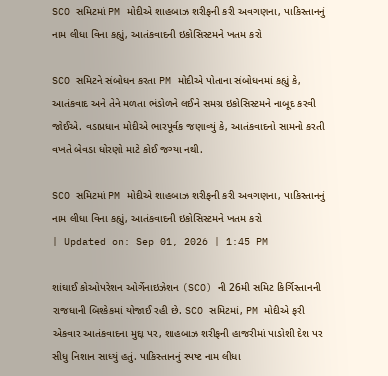SCO સમિટમાં PM મોદીએ શાહબાઝ શરીફની કરી અવગણના, પાકિસ્તાનનું નામ લીધા વિના કહ્યું, આતંકવાદની ઇકોસિસ્ટમને ખતમ કરો

SCO સમિટને સંબોધન કરતા PM મોદીએ પોતાના સંબોધનમાં કહ્યું કે, આતંકવાદ અને તેને મળતા ભંડોળને લઈને સમગ્ર ઇકોસિસ્ટમને નાબૂદ કરવી જોઈએ. વડાપ્રધાન મોદીએ ભારપૂર્વક જણાવ્યું કે, આતંકવાદનો સામનો કરતી વખતે બેવડા ધોરણો માટે કોઈ જગ્યા નથી.

SCO સમિટમાં PM મોદીએ શાહબાઝ શરીફની કરી અવગણના, પાકિસ્તાનનું નામ લીધા વિના કહ્યું, આતંકવાદની ઇકોસિસ્ટમને ખતમ કરો
| Updated on: Sep 01, 2026 | 1:45 PM

શાંઘાઈ કોઓપરેશન ઓર્ગેનાઇઝેશન (SCO) ની 26મી સમિટ કિર્ગિસ્તાનની રાજધાની બિશ્કેકમાં યોજાઈ રહી છે. SCO સમિટમાં, PM મોદીએ ફરી એકવાર આતંકવાદના મુદ્દા પર, શાહબાઝ શરીફની હાજરીમાં પાડોશી દેશ પર સીધુ નિશાન સાધ્યું હતું. પાકિસ્તાનનું સ્પષ્ટ નામ લીધા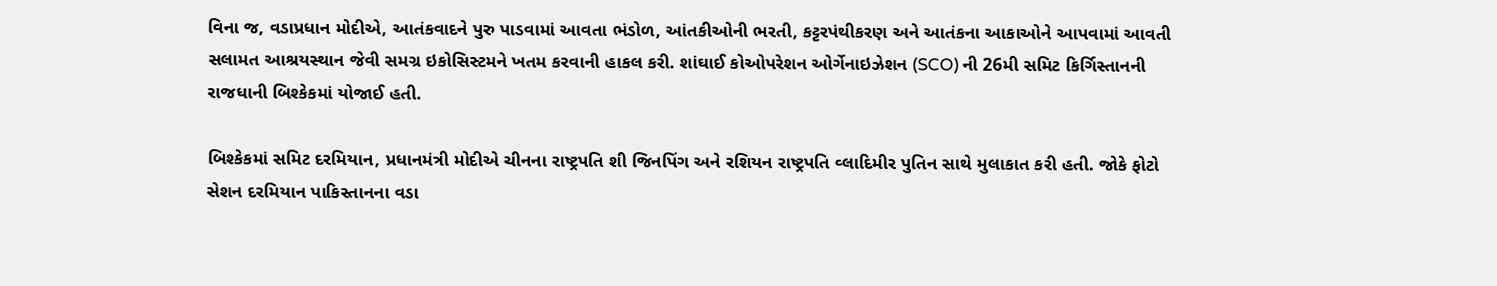વિના જ, વડાપ્રધાન મોદીએ, આતંકવાદને પુરુ પાડવામાં આવતા ભંડોળ, આંતકીઓની ભરતી, કટ્ટરપંથીકરણ અને આતંકના આકાઓને આપવામાં આવતી સલામત આશ્રયસ્થાન જેવી સમગ્ર ઇકોસિસ્ટમને ખતમ કરવાની હાકલ કરી. શાંઘાઈ કોઓપરેશન ઓર્ગેનાઇઝેશન (SCO) ની 26મી સમિટ કિર્ગિસ્તાનની રાજધાની બિશ્કેકમાં યોજાઈ હતી.

બિશ્કેકમાં સમિટ દરમિયાન, પ્રધાનમંત્રી મોદીએ ચીનના રાષ્ટ્રપતિ શી જિનપિંગ અને રશિયન રાષ્ટ્રપતિ વ્લાદિમીર પુતિન સાથે મુલાકાત કરી હતી. જોકે ફોટો સેશન દરમિયાન પાકિસ્તાનના વડા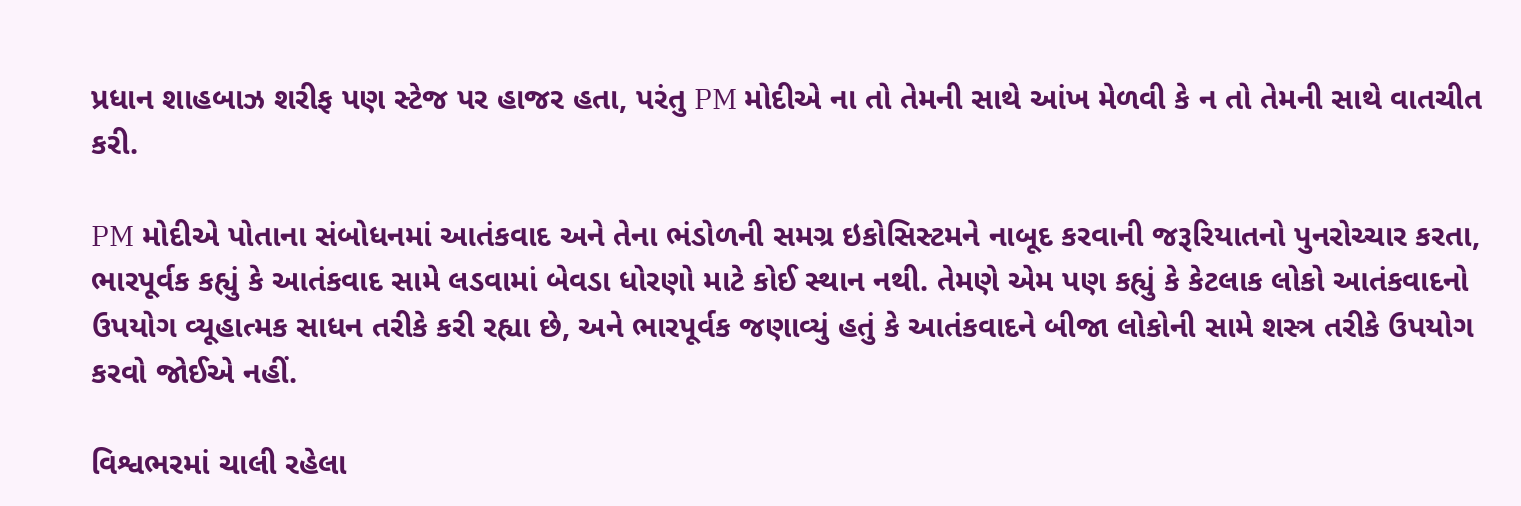પ્રધાન શાહબાઝ શરીફ પણ સ્ટેજ પર હાજર હતા, પરંતુ PM મોદીએ ના તો તેમની સાથે આંખ મેળવી કે ન તો તેમની સાથે વાતચીત કરી.

PM મોદીએ પોતાના સંબોધનમાં આતંકવાદ અને તેના ભંડોળની સમગ્ર ઇકોસિસ્ટમને નાબૂદ કરવાની જરૂરિયાતનો પુનરોચ્ચાર કરતા, ભારપૂર્વક કહ્યું કે આતંકવાદ સામે લડવામાં બેવડા ધોરણો માટે કોઈ સ્થાન નથી. તેમણે એમ પણ કહ્યું કે કેટલાક લોકો આતંકવાદનો ઉપયોગ વ્યૂહાત્મક સાધન તરીકે કરી રહ્યા છે, અને ભારપૂર્વક જણાવ્યું હતું કે આતંકવાદને બીજા લોકોની સામે શસ્ત્ર તરીકે ઉપયોગ કરવો જોઈએ નહીં.

વિશ્વભરમાં ચાલી રહેલા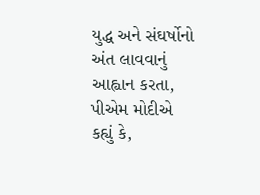યુદ્ધ અને સંઘર્ષોનો અંત લાવવાનું આહ્વાન કરતા, પીએમ મોદીએ કહ્યું કે,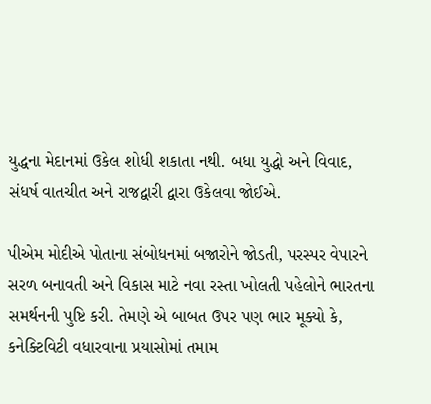યુદ્ધના મેદાનમાં ઉકેલ શોધી શકાતા નથી. બધા યુદ્ધો અને વિવાદ, સંધર્ષ વાતચીત અને રાજદ્વારી દ્વારા ઉકેલવા જોઈએ.

પીએમ મોદીએ પોતાના સંબોધનમાં બજારોને જોડતી, પરસ્પર વેપારને સરળ બનાવતી અને વિકાસ માટે નવા રસ્તા ખોલતી પહેલોને ભારતના સમર્થનની પુષ્ટિ કરી. તેમણે એ બાબત ઉપર પણ ભાર મૂક્યો કે, કનેક્ટિવિટી વધારવાના પ્રયાસોમાં તમામ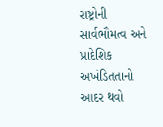રાષ્ટ્રોની સાર્વભૌમત્વ અને પ્રાદેશિક અખંડિતતાનો આદર થવો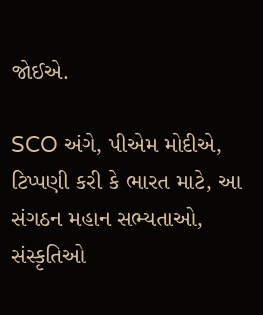જોઈએ.

SCO અંગે, પીએમ મોદીએ, ટિપ્પણી કરી કે ભારત માટે, આ સંગઠન મહાન સભ્યતાઓ, સંસ્કૃતિઓ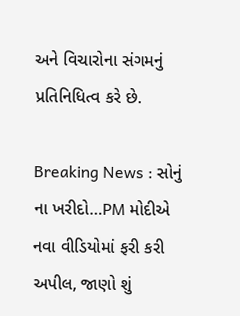અને વિચારોના સંગમનું પ્રતિનિધિત્વ કરે છે.

Breaking News : સોનું ના ખરીદો…PM મોદીએ નવા વીડિયોમાં ફરી કરી અપીલ, જાણો શું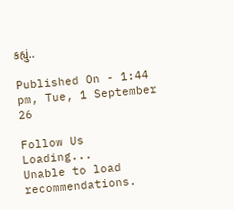કહ્યું..

Published On - 1:44 pm, Tue, 1 September 26

Follow Us
Loading...
Unable to load recommendations.